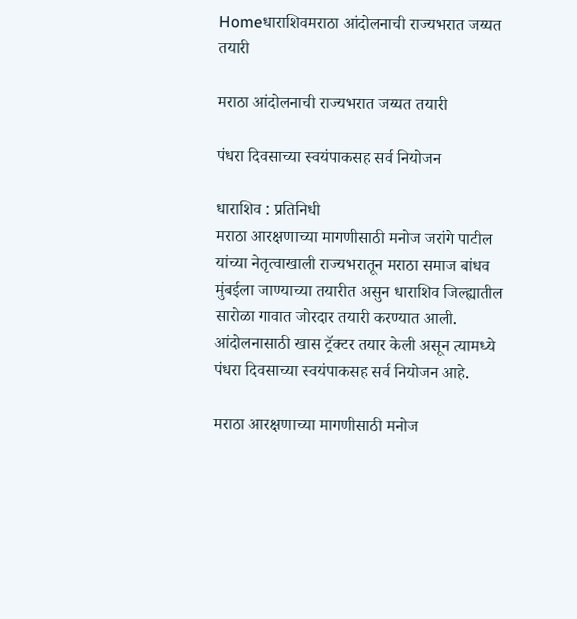Homeधाराशिवमराठा आंदोलनाची राज्यभरात जय्यत तयारी

मराठा आंदोलनाची राज्यभरात जय्यत तयारी

पंधरा दिवसाच्या स्वयंपाकसह सर्व नियोजन

धाराशिव : प्रतिनिधी
मराठा आरक्षणाच्या मागणीसाठी मनोज जरांगे पाटील यांच्या नेतृत्वाखाली राज्यभरातून मराठा समाज बांधव मुंबईला जाण्याच्या तयारीत असुन धाराशिव जिल्ह्यातील सारोळा गावात जोरदार तयारी करण्यात आली. आंदोलनासाठी खास ट्रॅक्टर तयार केली असून त्यामध्ये पंधरा दिवसाच्या स्वयंपाकसह सर्व नियोजन आहे.

मराठा आरक्षणाच्या मागणीसाठी मनोज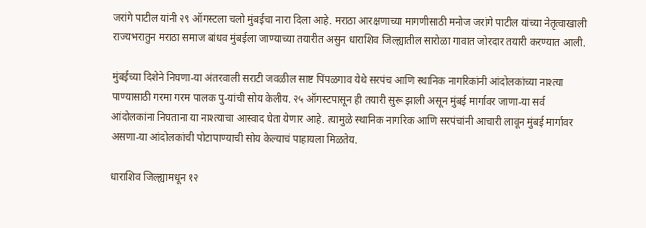जरांगे पाटील यांनी २९ ऑगस्टला चलो मुंबईचा नारा दिला आहे. मराठा आरक्षणाच्या मागणीसाठी मनोज जरांगे पाटील यांच्या नेतृत्वाखाली राज्यभरातुन मराठा समाज बांधव मुंबईला जाण्याच्या तयारीत असुन धाराशिव जिल्ह्यातील सारोळा गावात जोरदार तयारी करण्यात आली.

मुंबईच्या दिशेने निघणा-या अंतरवाली सराटी जवळील साष्ट पिंपळगाव येथे सरपंच आणि स्थानिक नागरिकांनी आंदोलकांच्या नाश्त्या पाण्यासाठी गरमा गरम पालक पु-यांची सोय केलीय. २५ ऑगस्टपासून ही तयारी सुरू झाली असून मुंबई मार्गावर जाणा-या सर्व आंदोलकांना निघताना या नाश्त्याचा आस्वाद घेता येणार आहे. त्यामुळे स्थानिक नागरिक आणि सरपंचांनी आचारी लावून मुंबई मार्गावर असणा-या आंदोलकांची पोटापाण्याची सोय केल्याचं पाहायला मिळतेय.

धाराशिव जिल्ह्यामधून १२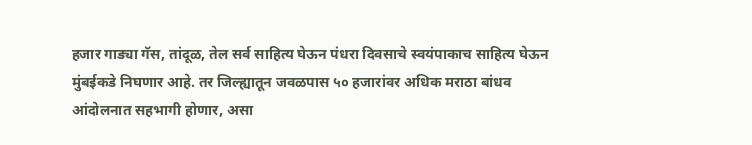हजार गाड्या गॅस, तांदूळ, तेल सर्व साहित्य घेऊन पंधरा दिवसाचे स्वयंपाकाच साहित्य घेऊन मुंबईकडे निघणार आहे. तर जिल्ह्यातून जवळपास ५० हजारांवर अधिक मराठा बांधव आंदोलनात सहभागी होणार, असा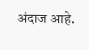अंदाज आहे.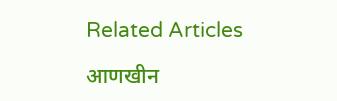Related Articles

आणखीन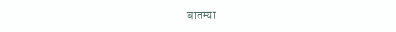बातम्या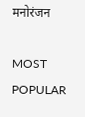मनोरंजन

MOST POPULAR